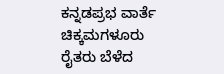ಕನ್ನಡಪ್ರಭ ವಾರ್ತೆ ಚಿಕ್ಕಮಗಳೂರು
ರೈತರು ಬೆಳೆದ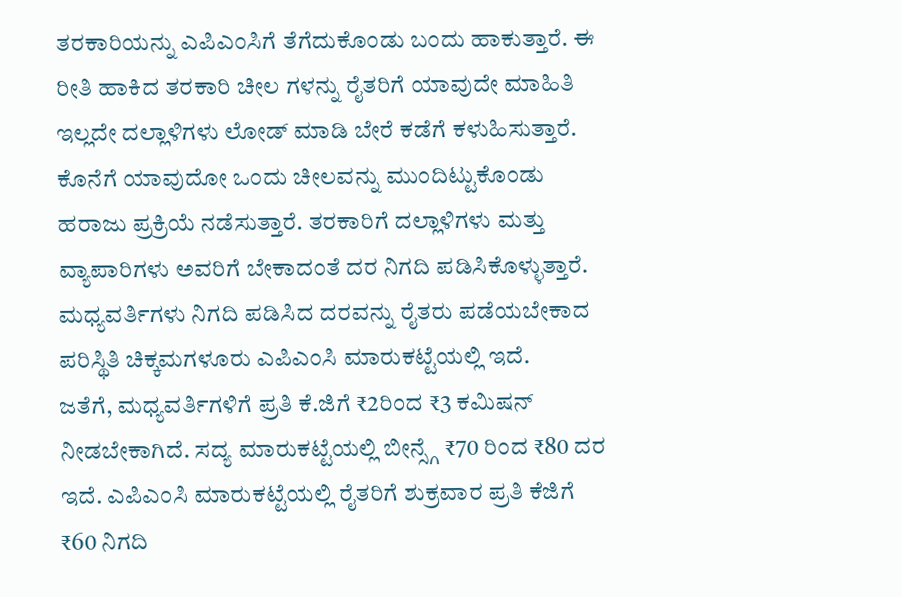ತರಕಾರಿಯನ್ನು ಎಪಿಎಂಸಿಗೆ ತೆಗೆದುಕೊಂಡು ಬಂದು ಹಾಕುತ್ತಾರೆ. ಈ ರೀತಿ ಹಾಕಿದ ತರಕಾರಿ ಚೀಲ ಗಳನ್ನು ರೈತರಿಗೆ ಯಾವುದೇ ಮಾಹಿತಿ ಇಲ್ಲದೇ ದಲ್ಲಾಳಿಗಳು ಲೋಡ್ ಮಾಡಿ ಬೇರೆ ಕಡೆಗೆ ಕಳುಹಿಸುತ್ತಾರೆ. ಕೊನೆಗೆ ಯಾವುದೋ ಒಂದು ಚೀಲವನ್ನು ಮುಂದಿಟ್ಟುಕೊಂಡು ಹರಾಜು ಪ್ರಕ್ರಿಯೆ ನಡೆಸುತ್ತಾರೆ. ತರಕಾರಿಗೆ ದಲ್ಲಾಳಿಗಳು ಮತ್ತು ವ್ಯಾಪಾರಿಗಳು ಅವರಿಗೆ ಬೇಕಾದಂತೆ ದರ ನಿಗದಿ ಪಡಿಸಿಕೊಳ್ಳುತ್ತಾರೆ. ಮಧ್ಯವರ್ತಿಗಳು ನಿಗದಿ ಪಡಿಸಿದ ದರವನ್ನು ರೈತರು ಪಡೆಯಬೇಕಾದ ಪರಿಸ್ಥಿತಿ ಚಿಕ್ಕಮಗಳೂರು ಎಪಿಎಂಸಿ ಮಾರುಕಟ್ಟೆಯಲ್ಲಿ ಇದೆ.
ಜತೆಗೆ, ಮಧ್ಯವರ್ತಿಗಳಿಗೆ ಪ್ರತಿ ಕೆ.ಜಿಗೆ ₹2ರಿಂದ ₹3 ಕಮಿಷನ್ ನೀಡಬೇಕಾಗಿದೆ. ಸದ್ಯ ಮಾರುಕಟ್ಟೆಯಲ್ಲಿ ಬೀನ್ಸ್ಗೆ ₹70 ರಿಂದ ₹80 ದರ ಇದೆ. ಎಪಿಎಂಸಿ ಮಾರುಕಟ್ಟೆಯಲ್ಲಿ ರೈತರಿಗೆ ಶುಕ್ರವಾರ ಪ್ರತಿ ಕೆಜಿಗೆ ₹60 ನಿಗದಿ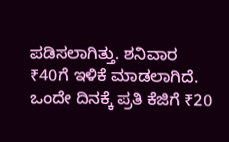ಪಡಿಸಲಾಗಿತ್ತು. ಶನಿವಾರ ₹40ಗೆ ಇಳಿಕೆ ಮಾಡಲಾಗಿದೆ. ಒಂದೇ ದಿನಕ್ಕೆ ಪ್ರತಿ ಕೆಜಿಗೆ ₹20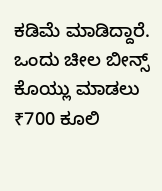ಕಡಿಮೆ ಮಾಡಿದ್ದಾರೆ. ಒಂದು ಚೀಲ ಬೀನ್ಸ್ ಕೊಯ್ಲು ಮಾಡಲು ₹700 ಕೂಲಿ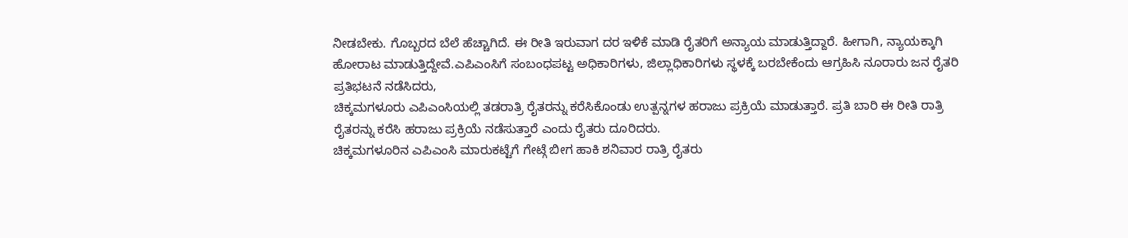ನೀಡಬೇಕು. ಗೊಬ್ಬರದ ಬೆಲೆ ಹೆಚ್ಚಾಗಿದೆ. ಈ ರೀತಿ ಇರುವಾಗ ದರ ಇಳಿಕೆ ಮಾಡಿ ರೈತರಿಗೆ ಅನ್ಯಾಯ ಮಾಡುತ್ತಿದ್ದಾರೆ. ಹೀಗಾಗಿ, ನ್ಯಾಯಕ್ಕಾಗಿ ಹೋರಾಟ ಮಾಡುತ್ತಿದ್ದೇವೆ.ಎಪಿಎಂಸಿಗೆ ಸಂಬಂಧಪಟ್ಟ ಅಧಿಕಾರಿಗಳು, ಜಿಲ್ಲಾಧಿಕಾರಿಗಳು ಸ್ಥಳಕ್ಕೆ ಬರಬೇಕೆಂದು ಆಗ್ರಹಿಸಿ ನೂರಾರು ಜನ ರೈತರಿ ಪ್ರತಿಭಟನೆ ನಡೆಸಿದರು,
ಚಿಕ್ಕಮಗಳೂರು ಎಪಿಎಂಸಿಯಲ್ಲಿ ತಡರಾತ್ರಿ ರೈತರನ್ನು ಕರೆಸಿಕೊಂಡು ಉತ್ಪನ್ನಗಳ ಹರಾಜು ಪ್ರಕ್ರಿಯೆ ಮಾಡುತ್ತಾರೆ. ಪ್ರತಿ ಬಾರಿ ಈ ರೀತಿ ರಾತ್ರಿ ರೈತರನ್ನು ಕರೆಸಿ ಹರಾಜು ಪ್ರಕ್ರಿಯೆ ನಡೆಸುತ್ತಾರೆ ಎಂದು ರೈತರು ದೂರಿದರು.
ಚಿಕ್ಕಮಗಳೂರಿನ ಎಪಿಎಂಸಿ ಮಾರುಕಟ್ಟೆಗೆ ಗೇಟ್ಗೆ ಬೀಗ ಹಾಕಿ ಶನಿವಾರ ರಾತ್ರಿ ರೈತರು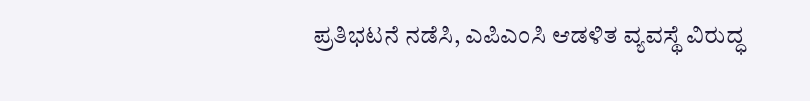ಪ್ರತಿಭಟನೆ ನಡೆಸಿ, ಎಪಿಎಂಸಿ ಆಡಳಿತ ವ್ಯವಸ್ಥೆ ವಿರುದ್ಧ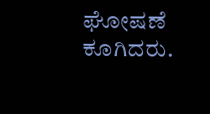ಘೋಷಣೆ ಕೂಗಿದರು.